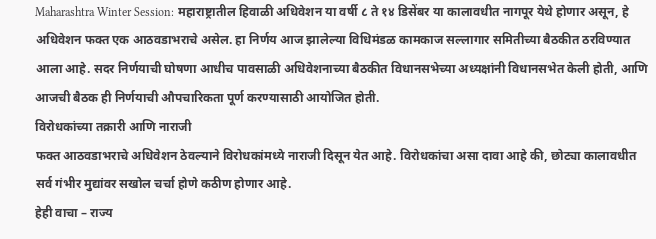Maharashtra Winter Session: महाराष्ट्रातील हिवाळी अधिवेशन या वर्षी ८ ते १४ डिसेंबर या कालावधीत नागपूर येथे होणार असून, हे अधिवेशन फक्त एक आठवडाभराचे असेल. हा निर्णय आज झालेल्या विधिमंडळ कामकाज सल्लागार समितीच्या बैठकीत ठरविण्यात आला आहे. सदर निर्णयाची घोषणा आधीच पावसाळी अधिवेशनाच्या बैठकीत विधानसभेच्या अध्यक्षांनी विधानसभेत केली होती, आणि आजची बैठक ही निर्णयाची औपचारिकता पूर्ण करण्यासाठी आयोजित होती.
विरोधकांच्या तक्रारी आणि नाराजी
फक्त आठवडाभराचे अधिवेशन ठेवल्याने विरोधकांमध्ये नाराजी दिसून येत आहे. विरोधकांचा असा दावा आहे की, छोट्या कालावधीत सर्व गंभीर मुद्यांवर सखोल चर्चा होणे कठीण होणार आहे.
हेही वाचा – राज्य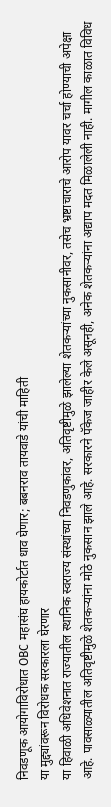निवडणूक आयोगाविरोधात OBC महासंघ हायकोर्टात धाव घेणार; बबनराव तायवाडे यांची माहिती
या मुद्द्यांवरून विरोधक सरकारला घेरणार
या हिवाळी अधिवेशनात राज्यातील स्थानिक स्वराज्य संस्थांच्या निवडणुकांवर, अतिवृष्टीमुळे झालेल्या शेतकऱ्यांच्या नुकसानीवर, तसेच भ्रष्टाचाराचे आरोप यावर चर्चा होण्याची अपेक्षा आहे. पावसाळ्यातील अतिवृष्टीमुळे शेतकऱ्यांना मोठे नुकसान झाले आहे. सरकारने पॅकेज जाहीर केले असूनही, अनेक शेतकऱ्यांना अद्याप मदत मिळालेली नाही. मागील काळात विविध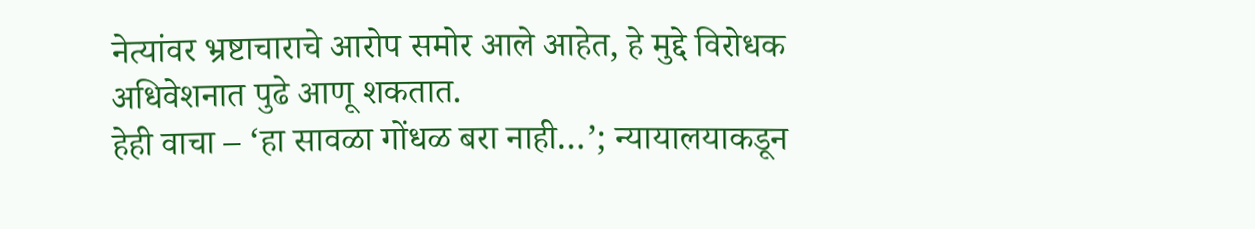नेत्यांवर भ्रष्टाचाराचे आरोप समोर आले आहेत, हे मुद्दे विरोधक अधिवेशनात पुढे आणू शकतात.
हेही वाचा – ‘हा सावळा गोंधळ बरा नाही…’; न्यायालयाकडून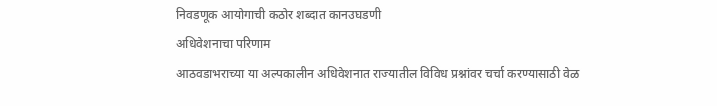निवडणूक आयोगाची कठोर शब्दात कानउघडणी
अधिवेशनाचा परिणाम
आठवडाभराच्या या अल्पकालीन अधिवेशनात राज्यातील विविध प्रश्नांवर चर्चा करण्यासाठी वेळ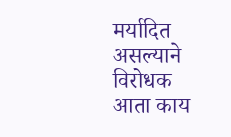मर्यादित असल्याने विरोधक आता काय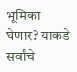भूमिका घेणार? याकडे सर्वांचे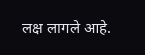लक्ष लागले आहे.